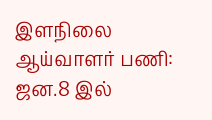இளநிலை ஆய்வாளர் பணி: ஜன.8 இல்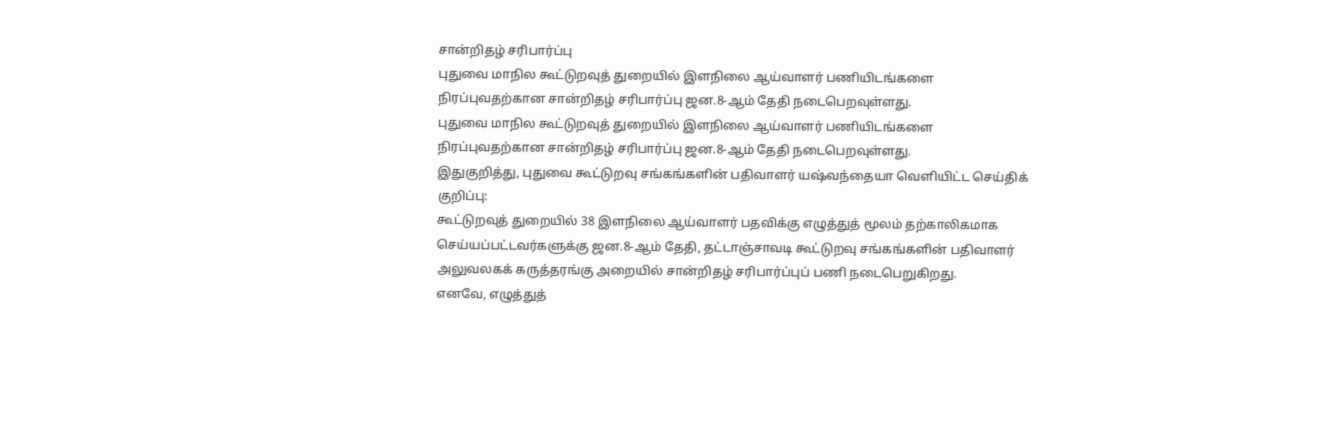சான்றிதழ் சரிபார்ப்பு
புதுவை மாநில கூட்டுறவுத் துறையில் இளநிலை ஆய்வாளர் பணியிடங்களை நிரப்புவதற்கான சான்றிதழ் சரிபார்ப்பு ஜன.8-ஆம் தேதி நடைபெறவுள்ளது.
புதுவை மாநில கூட்டுறவுத் துறையில் இளநிலை ஆய்வாளர் பணியிடங்களை நிரப்புவதற்கான சான்றிதழ் சரிபார்ப்பு ஜன.8-ஆம் தேதி நடைபெறவுள்ளது.
இதுகுறித்து, புதுவை கூட்டுறவு சங்கங்களின் பதிவாளர் யஷ்வந்தையா வெளியிட்ட செய்திக் குறிப்பு:
கூட்டுறவுத் துறையில் 38 இளநிலை ஆய்வாளர் பதவிக்கு எழுத்துத் மூலம் தற்காலிகமாக செய்யப்பட்டவர்களுக்கு ஜன.8-ஆம் தேதி, தட்டாஞ்சாவடி கூட்டுறவு சங்கங்களின் பதிவாளர் அலுவலகக் கருத்தரங்கு அறையில் சான்றிதழ் சரிபார்ப்புப் பணி நடைபெறுகிறது.
எனவே, எழுத்துத்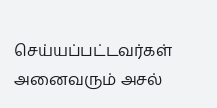செய்யப்பட்டவர்கள் அனைவரும் அசல்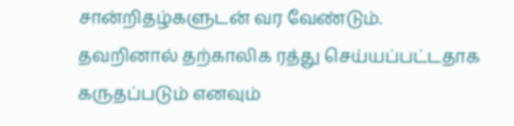சான்றிதழ்களுடன் வர வேண்டும்.
தவறினால் தற்காலிக ரத்து செய்யப்பட்டதாக கருதப்படும் எனவும்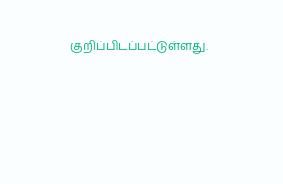குறிப்பிடப்பட்டுள்ளது.